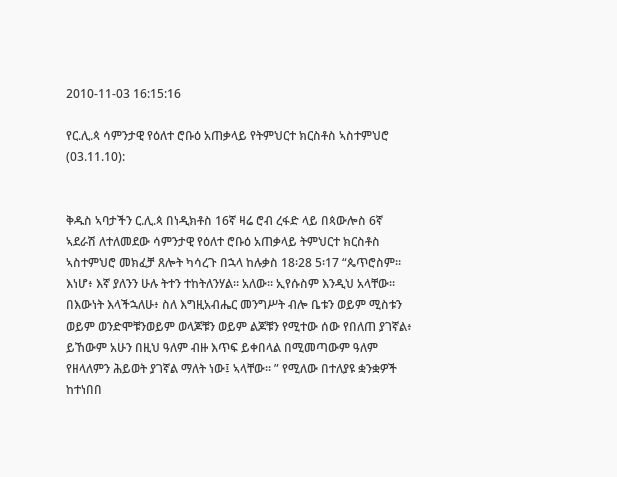2010-11-03 16:15:16

የር.ሊ.ጳ ሳምንታዊ የዕለተ ሮቡዕ አጠቃላይ የትምህርተ ክርስቶስ ኣስተምህሮ (03.11.10):


ቅዱስ ኣባታችን ር.ሊ.ጳ በነዲክቶስ 16ኛ ዛሬ ሮብ ረፋድ ላይ በጳውሎስ 6ኛ ኣደራሽ ለተለመደው ሳምንታዊ የዕለተ ሮቡዕ አጠቃላይ ትምህርተ ክርስቶስ ኣስተምህሮ መክፈቻ ጸሎት ካሳረጉ በኋላ ከሉቃስ 18፡28 5፡17 “ጴጥሮስም። እነሆ፥ እኛ ያለንን ሁሉ ትተን ተከትለንሃል። አለው። ኢየሱስም እንዲህ አላቸው። በእውነት እላችኋለሁ፥ ስለ እግዚአብሔር መንግሥት ብሎ ቤቱን ወይም ሚስቱን ወይም ወንድሞቹንወይም ወላጆቹን ወይም ልጆቹን የሚተው ሰው የበለጠ ያገኛል፥ ይኸውም አሁን በዚህ ዓለም ብዙ እጥፍ ይቀበላል በሚመጣውም ዓለም የዘላለምን ሕይወት ያገኛል ማለት ነው፤ ኣላቸው። ” የሚለው በተለያዩ ቋንቋዎች ከተነበበ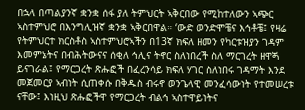በኋላ በጣልያንኛ ቋንቋ ሰፋ ያለ ትምህርት ኣቅርበው የሚከተለውን ኣጭር ኣስተምህሮ በእንግሊዝኛ ቋንቋ ኣቅርበዋል። ‘ውድ ወንድሞቼና እኅቶቼ፤ የዛሬ የትምህርተ ክርስቶስ ኣስተምህሮኣችን በ13ኛ ክፍለ ዘመን የካርቱዝያን ገዳም እመምኔትና በብሕትውናና ሰቂለ ኅሊና ትኖር ስለነበረች ስለ ማርገረት ዘዋጝ ይናገራል፤ የማርጋረት ጽሑፎች በፈረንሳይ ክፍለ ሃገር ስለነበሩ ገዳማት እንደ መጀመርያ ኣብነት ሲጠቀሱ በቅዱስ ብሩኖ ወንጌላዊ መንፈሳውነት የተመሠረቱ ናቸው፤ እነዚህ ጽሑፎችዋ የማርጋረት ብልኅ ኣስተዋይነትና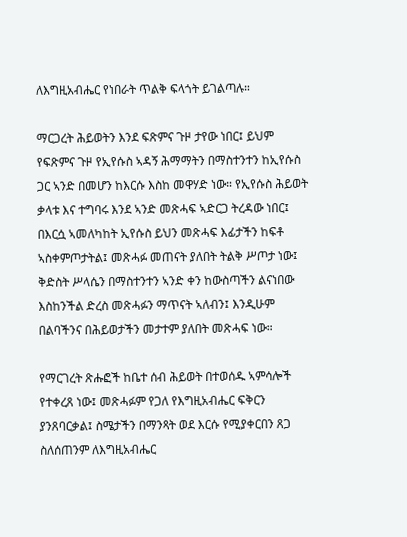ለእግዚአብሔር የነበራት ጥልቅ ፍላጎት ይገልጣሉ።

ማርጋረት ሕይወትን እንደ ፍጽምና ጉዞ ታየው ነበር፤ ይህም የፍጽምና ጉዞ የኢየሱስ ኣዳኝ ሕማማትን በማስተንተን ከኢየሱስ ጋር ኣንድ በመሆን ከእርሱ እስከ መዋሃድ ነው። የኢየሱስ ሕይወት ቃላቱ እና ተግባሩ እንደ ኣንድ መጽሓፍ ኣድርጋ ትረዳው ነበር፤ በእርሷ ኣመለካከት ኢየሱስ ይህን መጽሓፍ እፊታችን ከፍቶ ኣስቀምጦታትል፤ መጽሓፉ መጠናት ያለበት ትልቅ ሥጦታ ነው፤ ቅድስት ሥላሴን በማስተንተን ኣንድ ቀን ከውስጣችን ልናነበው እስከንችል ድረስ መጽሓፉን ማጥናት ኣለብን፤ እንዲሁም በልባችንና በሕይወታችን መታተም ያለበት መጽሓፍ ነው።

የማርገረት ጽሑፎች ከቤተ ሰብ ሕይወት በተወሰዱ ኣምሳሎች የተቀረጸ ነው፤ መጽሓፉም የጋለ የእግዚአብሔር ፍቅርን ያንጸባርቃል፤ ስሜታችን በማንጻት ወደ እርሱ የሚያቀርበን ጸጋ ስለሰጠንም ለእግዚአብሔር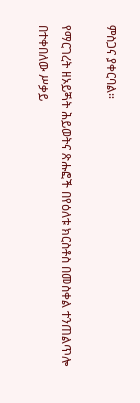ምስጋና ያቀርባል።

የማርገረት ዘኦይጝት ሕይወትና ጽሑፎች በየዕለቱ ክርስቶስ በመስቀል ተንጠልጥሎ በተቀበለው ሥቃይ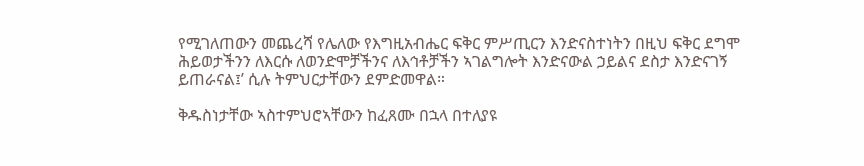የሚገለጠውን መጨረሻ የሌለው የእግዚአብሔር ፍቅር ምሥጢርን እንድናስተነትን በዚህ ፍቅር ደግሞ ሕይወታችንን ለእርሱ ለወንድሞቻችንና ለእኅቶቻችን ኣገልግሎት እንድናውል ኃይልና ደስታ እንድናገኝ ይጠራናል፤’ ሲሉ ትምህርታቸውን ደምድመዋል።

ቅዱስነታቸው ኣስተምህሮኣቸውን ከፈጸሙ በኋላ በተለያዩ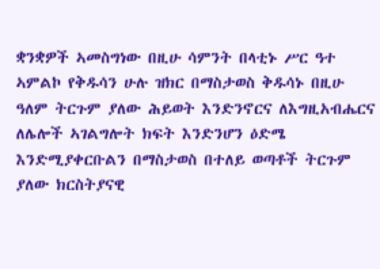ቋንቋዎች ኣመስግነው በዚሁ ሳምንት በላቲኑ ሥር ዓተ ኣምልኮ የቅዱሳን ሁሉ ዝክር በማስታወስ ቅዱሳኑ በዚሁ ዓለም ትርጉም ያለው ሕይወት እንድንኖርና ለእግዚአብሔርና ለሌሎች ኣገልግሎት ክፍት እንድንሆን ዕድሜ እንድሚያቀርቡልን በማስታወስ በተለይ ወጣቶች ትርጉም ያለው ክርስትያናዊ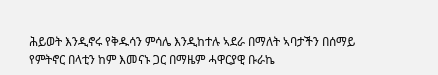ሕይወት እንዲኖሩ የቅዱሳን ምሳሌ እንዲከተሉ ኣደራ በማለት ኣባታችን በሰማይ የምትኖር በላቲን ከም እመናኑ ጋር በማዜም ሓዋርያዊ ቡራኬ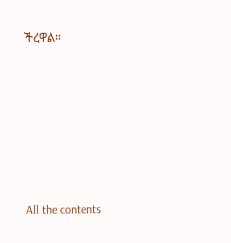ችረዋል።








All the contents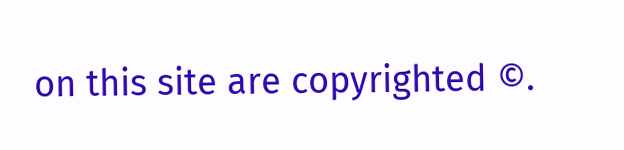on this site are copyrighted ©.